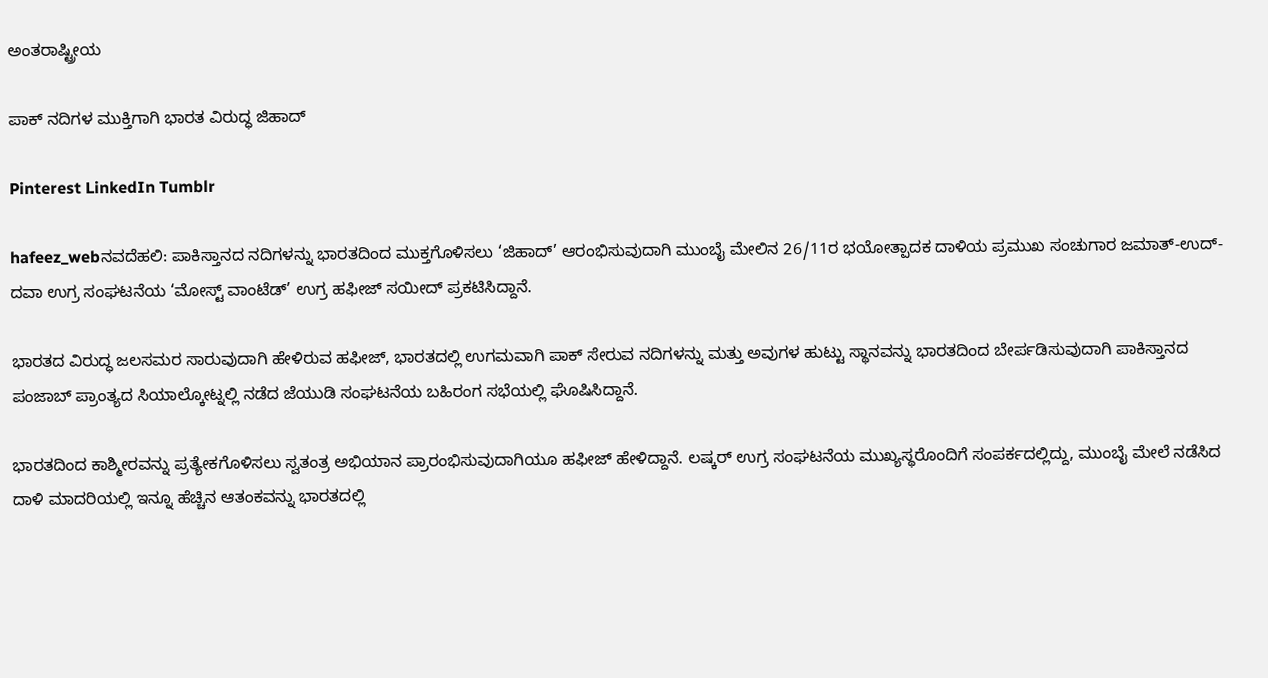ಅಂತರಾಷ್ಟ್ರೀಯ

ಪಾಕ್ ನದಿಗಳ ಮುಕ್ತಿಗಾಗಿ ಭಾರತ ವಿರುದ್ಧ ಜಿಹಾದ್

Pinterest LinkedIn Tumblr

hafeez_webನವದೆಹಲಿ: ಪಾಕಿಸ್ತಾನದ ನದಿಗಳನ್ನು ಭಾರತದಿಂದ ಮುಕ್ತಗೊಳಿಸಲು ‘ಜಿಹಾದ್’ ಆರಂಭಿಸುವುದಾಗಿ ಮುಂಬೈ ಮೇಲಿನ 26/11ರ ಭಯೋತ್ಪಾದಕ ದಾಳಿಯ ಪ್ರಮುಖ ಸಂಚುಗಾರ ಜಮಾತ್-ಉದ್-ದವಾ ಉಗ್ರ ಸಂಘಟನೆಯ ‘ಮೋಸ್ಟ್ ವಾಂಟೆಡ್’ ಉಗ್ರ ಹಫೀಜ್ ಸಯೀದ್ ಪ್ರಕಟಿಸಿದ್ದಾನೆ.

ಭಾರತದ ವಿರುದ್ಧ ಜಲಸಮರ ಸಾರುವುದಾಗಿ ಹೇಳಿರುವ ಹಫೀಜ್, ಭಾರತದಲ್ಲಿ ಉಗಮವಾಗಿ ಪಾಕ್ ಸೇರುವ ನದಿಗಳನ್ನು ಮತ್ತು ಅವುಗಳ ಹುಟ್ಟು ಸ್ಥಾನವನ್ನು ಭಾರತದಿಂದ ಬೇರ್ಪಡಿಸುವುದಾಗಿ ಪಾಕಿಸ್ತಾನದ ಪಂಜಾಬ್ ಪ್ರಾಂತ್ಯದ ಸಿಯಾಲ್ಕೋಟ್ನಲ್ಲಿ ನಡೆದ ಜೆಯುಡಿ ಸಂಘಟನೆಯ ಬಹಿರಂಗ ಸಭೆಯಲ್ಲಿ ಘೊಷಿಸಿದ್ದಾನೆ.

ಭಾರತದಿಂದ ಕಾಶ್ಮೀರವನ್ನು ಪ್ರತ್ಯೇಕಗೊಳಿಸಲು ಸ್ವತಂತ್ರ ಅಭಿಯಾನ ಪ್ರಾರಂಭಿಸುವುದಾಗಿಯೂ ಹಫೀಜ್ ಹೇಳಿದ್ದಾನೆ. ಲಷ್ಕರ್ ಉಗ್ರ ಸಂಘಟನೆಯ ಮುಖ್ಯಸ್ಥರೊಂದಿಗೆ ಸಂಪರ್ಕದಲ್ಲಿದ್ದು, ಮುಂಬೈ ಮೇಲೆ ನಡೆಸಿದ ದಾಳಿ ಮಾದರಿಯಲ್ಲಿ ಇನ್ನೂ ಹೆಚ್ಚಿನ ಆತಂಕವನ್ನು ಭಾರತದಲ್ಲಿ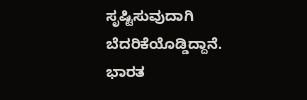ಸೃಷ್ಟಿಸುವುದಾಗಿ ಬೆದರಿಕೆಯೊಡ್ಡಿದ್ದಾನೆ. ಭಾರತ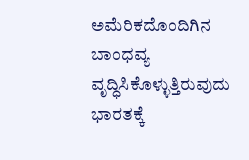ಅಮೆರಿಕದೊಂದಿಗಿನ ಬಾಂಧವ್ಯ ವೃದ್ಧಿಸಿಕೊಳ್ಳುತ್ತಿರುವುದು ಭಾರತಕ್ಕೆ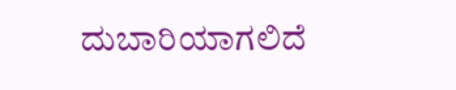ದುಬಾರಿಯಾಗಲಿದೆ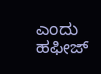ಎಂದು ಹಫೀಜ್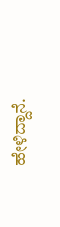ಹೇಳಿದ್ದಾನೆ.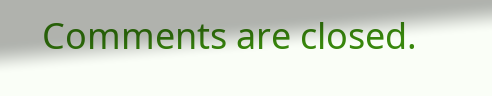Comments are closed.